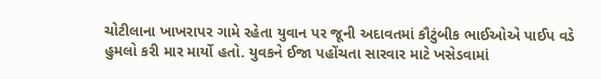ચોટીલાના ખાખરાપર ગામે રહેતા યુવાન પર જૂની અદાવતમાં કૌટુંબીક ભાઈઓએ પાઈપ વડે હુમલો કરી માર માર્યો હતો. યુવકને ઈજા પહોંચતા સારવાર માટે ખસેડવામાં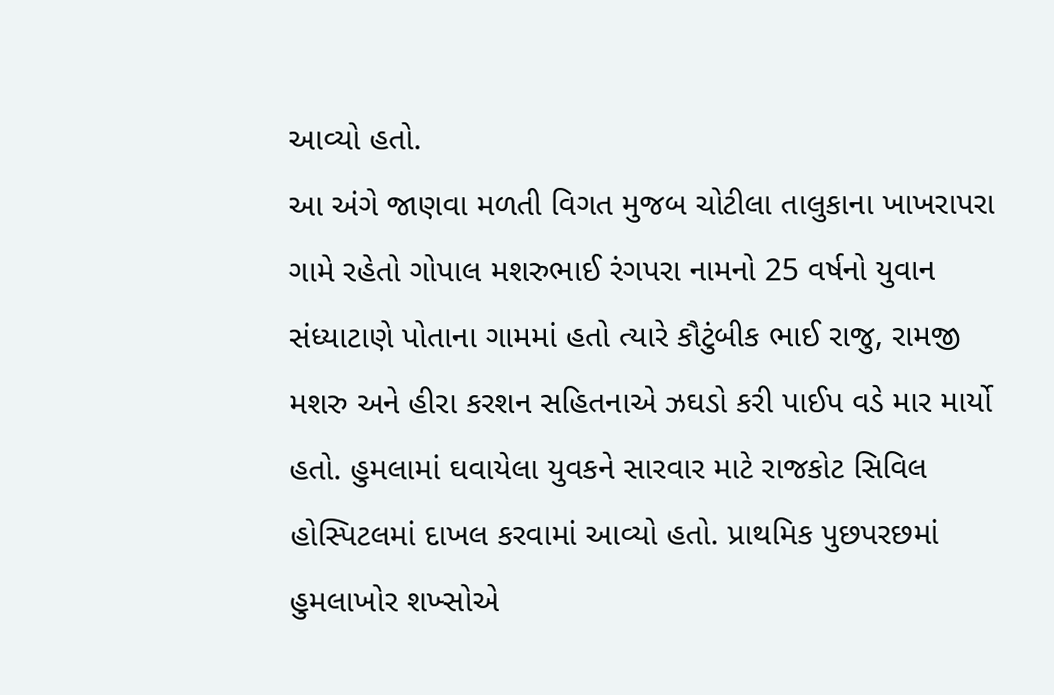આવ્યો હતો.
આ અંગે જાણવા મળતી વિગત મુજબ ચોટીલા તાલુકાના ખાખરાપરા ગામે રહેતો ગોપાલ મશરુભાઈ રંગપરા નામનો 25 વર્ષનો યુવાન સંધ્યાટાણે પોતાના ગામમાં હતો ત્યારે કૌટુંબીક ભાઈ રાજુ, રામજી મશરુ અને હીરા કરશન સહિતનાએ ઝઘડો કરી પાઈપ વડે માર માર્યો હતો. હુમલામાં ઘવાયેલા યુવકને સારવાર માટે રાજકોટ સિવિલ હોસ્પિટલમાં દાખલ કરવામાં આવ્યો હતો. પ્રાથમિક પુછપરછમાં હુમલાખોર શખ્સોએ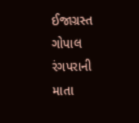ઈજાગ્રસ્ત ગોપાલ રંગપરાની માતા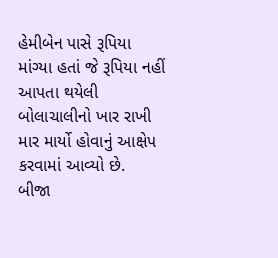હેમીબેન પાસે રૂપિયા માંગ્યા હતાં જે રૂપિયા નહીં આપતા થયેલી બોલાચાલીનો ખાર રાખી માર માર્યો હોવાનું આક્ષેપ કરવામાં આવ્યો છે.
બીજા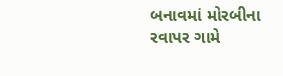બનાવમાં મોરબીના રવાપર ગામે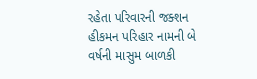રહેતા પરિવારની જક્શન હીકમન પરિહાર નામની બે વર્ષની માસુમ બાળકી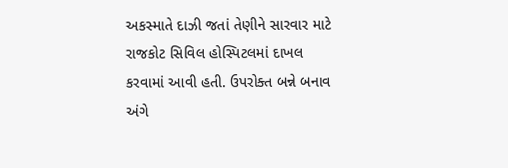અકસ્માતે દાઝી જતાં તેણીને સારવાર માટે રાજકોટ સિવિલ હોસ્પિટલમાં દાખલ કરવામાં આવી હતી. ઉપરોક્ત બન્ને બનાવ અંગે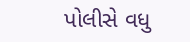પોલીસે વધુ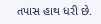તપાસ હાથ ધરી છે.